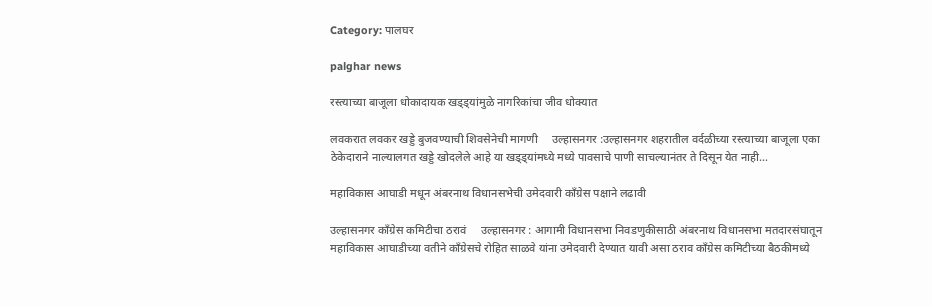Category: पालघर

palghar news

रस्त्याच्या बाजूला धोकादायक खड्ड्यांमुळे नागरिकांचा जीव धोक्यात

लवकरात लवकर खड्डे बुजवण्याची शिवसेनेची मागणी     उल्हासनगर :उल्हासनगर शहरातील वर्दळीच्या रस्त्याच्या बाजूला एका ठेकेदाराने नाल्यालगत खड्डे खोदलेले आहे या खड्ड्यांमध्ये मध्ये पावसाचे पाणी साचल्यानंतर ते दिसून येत नाही…

महाविकास आघाडी मधून अंबरनाथ विधानसभेची उमेदवारी काँग्रेस पक्षाने लढावी

उल्हासनगर काँग्रेस कमिटीचा ठरावं     उल्हासनगर : आगामी विधानसभा निवडणुकीसाठी अंबरनाथ विधानसभा मतदारसंघातून महाविकास आघाडीच्या वतीने काँग्रेसचे रोहित साळवे यांना उमेदवारी देण्यात यावी असा ठराव काँग्रेस कमिटीच्या बैठकीमध्ये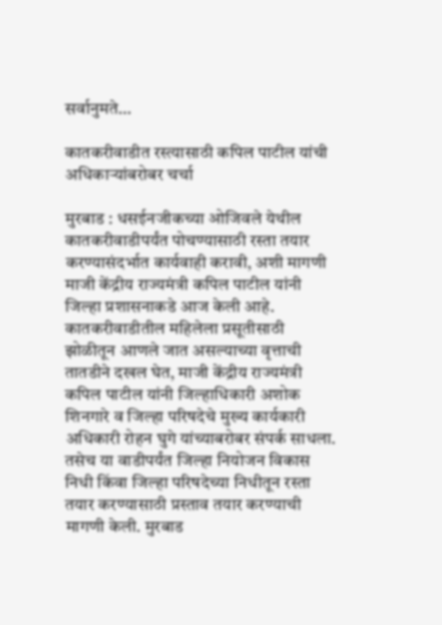सर्वानुमते…

कातकरीवाडीत रस्त्यासाठी कपिल पाटील यांची अधिकाऱ्यांबरोबर चर्चा

मुरबाड : धसईनजीकच्या ओजिवले येथील कातकरीवाडीपर्यंत पोचण्यासाठी रस्ता तयार करण्यासंदर्भात कार्यवाही करावी, अशी मागणी माजी केंद्रीय राज्यमंत्री कपिल पाटील यांनी जिल्हा प्रशासनाकडे आज केली आहे. कातकरीवाडीतील महिलेला प्रसूतीसाठी झोळीतून आणले जात असल्याच्या वृत्ताची तातडीने दखल घेत, माजी केंद्रीय राज्यमंत्री कपिल पाटील यांनी जिल्हाधिकारी अशोक शिनगारे व जिल्हा परिषदेचे मुख्य कार्यकारी अधिकारी रोहन घुगे यांच्याबरोबर संपर्क साधला. तसेच या वाडीपर्यंत जिल्हा नियोजन विकास निधी किंवा जिल्हा परिषदेच्या निधीतून रस्ता तयार करण्यासाठी प्रस्ताव तयार करण्याची मागणी केली. मुरबाड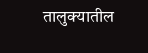तालुक्यातील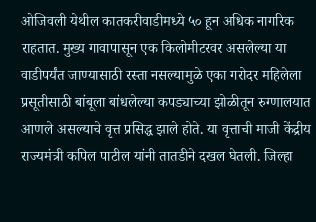ओजिवली येथील कातकरीवाडीमध्ये ५० हून अधिक नागरिक राहतात. मुख्य गावापासून एक किलोमीटरवर असलेल्या या वाडीपर्यंत जाण्यासाठी रस्ता नसल्यामुळे एका गरोदर महिलेला प्रसूतीसाठी बांबूला बांधलेल्या कपड्याच्या झोळीतून रुग्णालयात आणले असल्याचे वृत्त प्रसिद्ध झाले होते. या वृत्ताची माजी केंद्रीय राज्यमंत्री कपिल पाटील यांनी तातडीने दखल घेतली. जिल्हा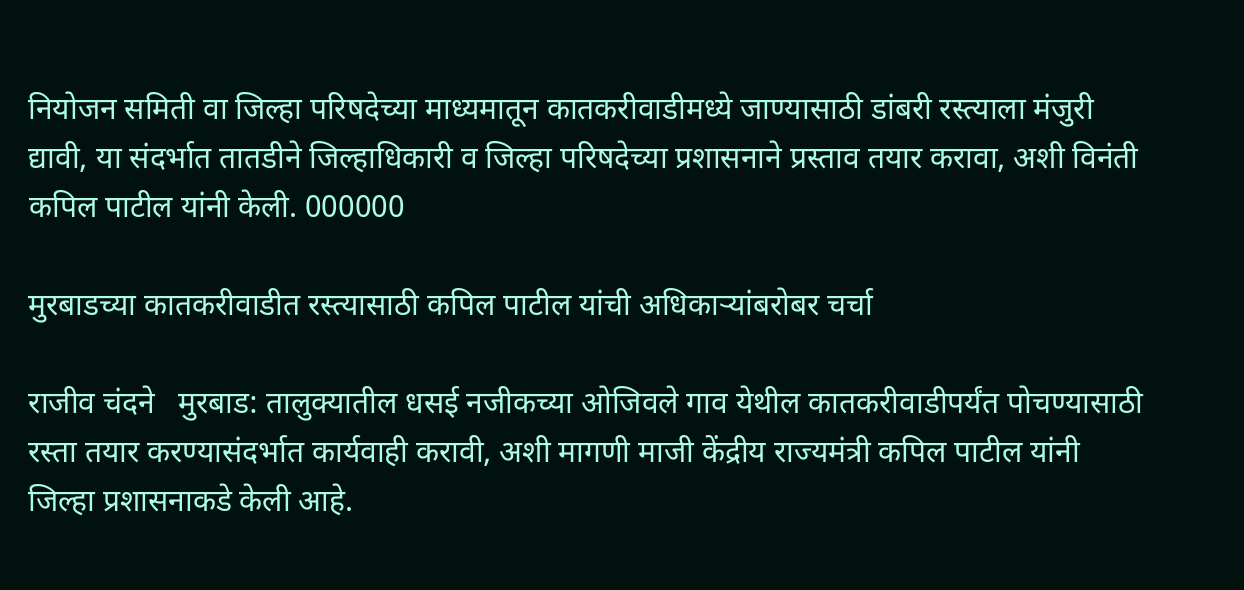नियोजन समिती वा जिल्हा परिषदेच्या माध्यमातून कातकरीवाडीमध्ये जाण्यासाठी डांबरी रस्त्याला मंजुरी द्यावी, या संदर्भात तातडीने जिल्हाधिकारी व जिल्हा परिषदेच्या प्रशासनाने प्रस्ताव तयार करावा, अशी विनंती कपिल पाटील यांनी केली. 000000

मुरबाडच्या कातकरीवाडीत रस्त्यासाठी कपिल पाटील यांची अधिकाऱ्यांबरोबर चर्चा

राजीव चंदने   मुरबाड: तालुक्यातील धसई नजीकच्या ओजिवले गाव येथील कातकरीवाडीपर्यंत पोचण्यासाठी रस्ता तयार करण्यासंदर्भात कार्यवाही करावी, अशी मागणी माजी केंद्रीय राज्यमंत्री कपिल पाटील यांनी जिल्हा प्रशासनाकडे केली आहे.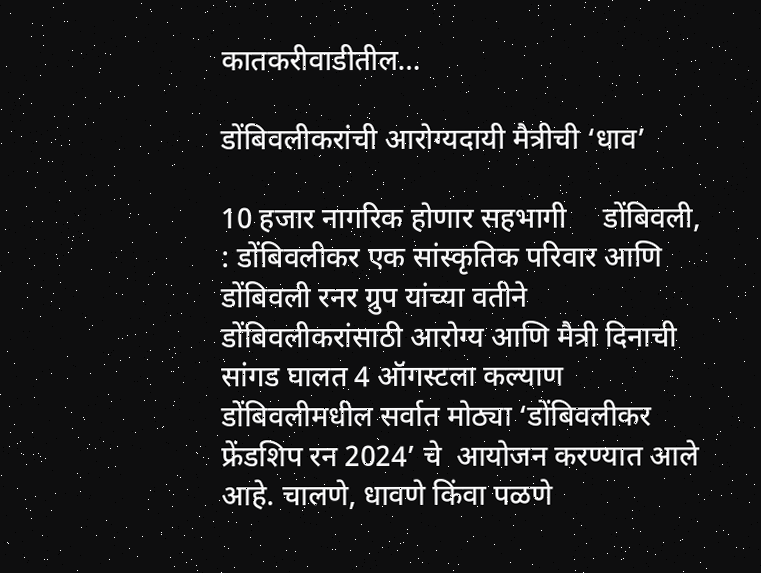कातकरीवाडीतील…

डोंबिवलीकरांची आरोग्यदायी मैत्रीची ‘धाव’

10 हजार नागरिक होणार सहभागी     डोंबिवली, : डोंबिवलीकर एक सांस्कृतिक परिवार आणि डोंबिवली रनर ग्रुप यांच्या वतीने डोंबिवलीकरांसाठी आरोग्य आणि मैत्री दिनाची सांगड घालत 4 ऑगस्टला कल्याण डोंबिवलीमधील सर्वात मोठ्या ‘डोंबिवलीकर फ्रेंडशिप रन 2024’ चे  आयोजन करण्यात आले आहे. चालणे, धावणे किंवा पळणे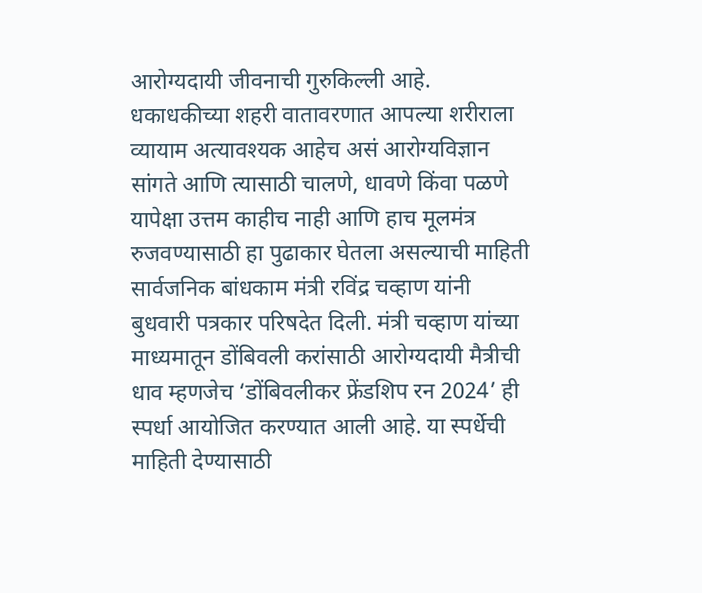आरोग्यदायी जीवनाची गुरुकिल्ली आहे. धकाधकीच्या शहरी वातावरणात आपल्या शरीराला व्यायाम अत्यावश्यक आहेच असं आरोग्यविज्ञान सांगते आणि त्यासाठी चालणे, धावणे किंवा पळणे यापेक्षा उत्तम काहीच नाही आणि हाच मूलमंत्र रुजवण्यासाठी हा पुढाकार घेतला असल्याची माहिती सार्वजनिक बांधकाम मंत्री रविंद्र चव्हाण यांनी बुधवारी पत्रकार परिषदेत दिली. मंत्री चव्हाण यांच्या माध्यमातून डोंबिवली करांसाठी आरोग्यदायी मैत्रीची धाव म्हणजेच ‘डोंबिवलीकर फ्रेंडशिप रन 2024’ ही स्पर्धा आयोजित करण्यात आली आहे. या स्पर्धेची माहिती देण्यासाठी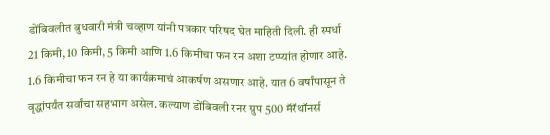डोंबिवलीत बुधवारी मंत्री चव्हाण यांनी पत्रकार परिषद घेत माहिती दिली. ही स्पर्धा 21 किमी, 10 किमी, 5 किमी आणि 1.6 किमीचा फन रन अशा टप्प्यांत होणार आहे. 1.6 किमीचा फन रन हे या कार्यक्रमाचं आकर्षण असणार आहे. यात 6 वर्षांपासून ते वृद्धांपर्यंत सर्वांचा सहभाग असेल. कल्याण डोंबिवली रनर ग्रुप 500 मॅरॅथॉनर्स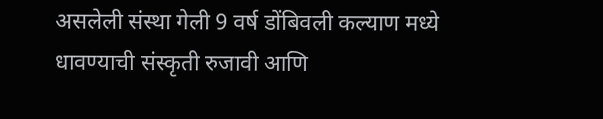असलेली संस्था गेली 9 वर्ष डोंबिवली कल्याण मध्ये धावण्याची संस्कृती रुजावी आणि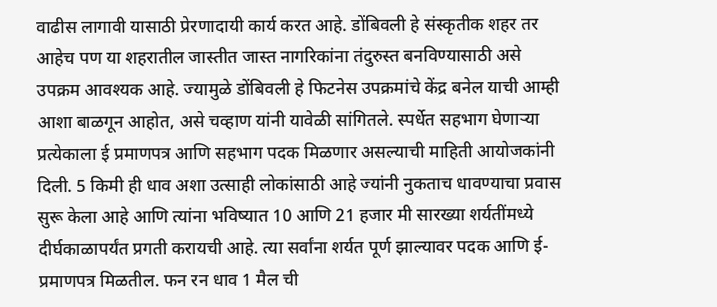वाढीस लागावी यासाठी प्रेरणादायी कार्य करत आहे. डोंबिवली हे संस्कृतीक शहर तर आहेच पण या शहरातील जास्तीत जास्त नागरिकांना तंदुरुस्त बनविण्यासाठी असे उपक्रम आवश्यक आहे. ज्यामुळे डोंबिवली हे फिटनेस उपक्रमांचे केंद्र बनेल याची आम्ही आशा बाळगून आहोत, असे चव्हाण यांनी यावेळी सांगितले. स्पर्धेत सहभाग घेणाऱ्या प्रत्येकाला ई प्रमाणपत्र आणि सहभाग पदक मिळणार असल्याची माहिती आयोजकांनी दिली. 5 किमी ही धाव अशा उत्साही लोकांसाठी आहे ज्यांनी नुकताच धावण्याचा प्रवास सुरू केला आहे आणि त्यांना भविष्यात 10 आणि 21 हजार मी सारख्या शर्यतींमध्ये दीर्घकाळापर्यंत प्रगती करायची आहे. त्या सर्वांना शर्यत पूर्ण झाल्यावर पदक आणि ई-प्रमाणपत्र मिळतील. फन रन धाव 1 मैल ची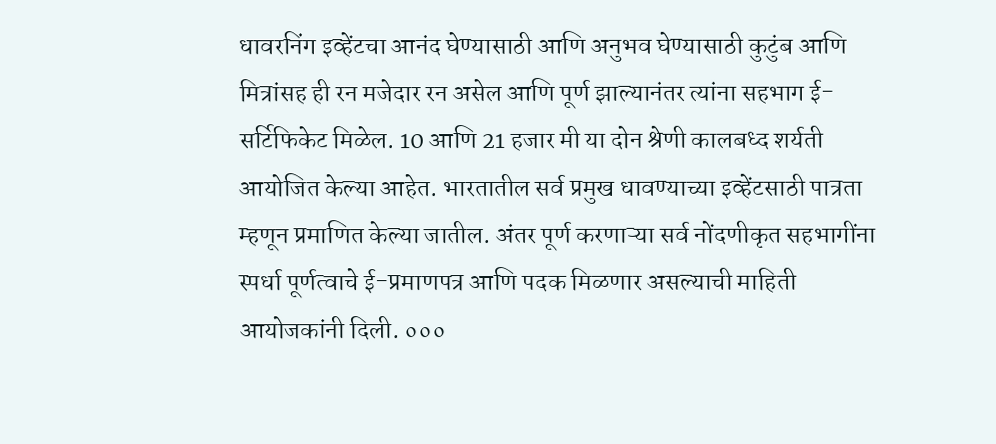धावरनिंग इव्हेंटचा आनंद घेण्यासाठी आणि अनुभव घेण्यासाठी कुटुंब आणि मित्रांसह ही रन मजेदार रन असेल आणि पूर्ण झाल्यानंतर त्यांना सहभाग ई-सर्टिफिकेट मिळेल. 10 आणि 21 हजार मी या दोन श्रेणी कालबध्द शर्यती आयोजित केल्या आहेत. भारतातील सर्व प्रमुख धावण्याच्या इव्हेंटसाठी पात्रता म्हणून प्रमाणित केल्या जातील. अंतर पूर्ण करणाऱ्या सर्व नोंदणीकृत सहभागींना स्पर्धा पूर्णत्वाचे ई-प्रमाणपत्र आणि पदक मिळणार असल्याची माहिती आयोजकांनी दिली. ०००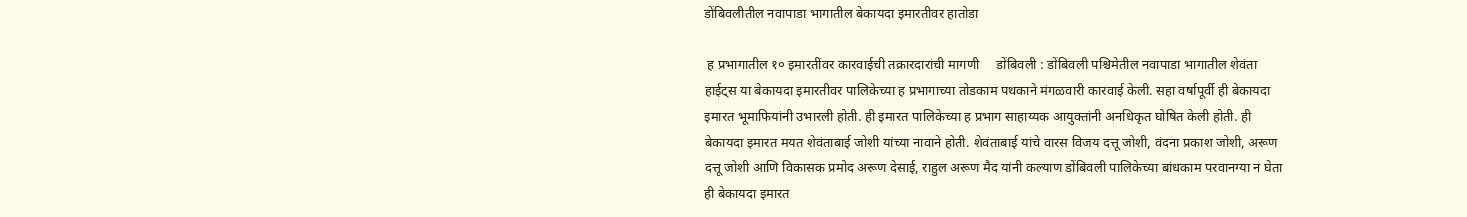डोंबिवलीतील नवापाडा भागातील बेकायदा इमारतीवर हातोडा

 ह प्रभागातील १० इमारतींवर कारवाईची तक्रारदारांची मागणी     डोंबिवली : डोंबिवली पश्चिमेतील नवापाडा भागातील शेवंता हाईट्स या बेकायदा इमारतीवर पालिकेच्या ह प्रभागाच्या तोडकाम पथकाने मंगळवारी कारवाई केली. सहा वर्षापूर्वी ही बेकायदा इमारत भूमाफियांनी उभारली होती. ही इमारत पालिकेच्या ह प्रभाग साहाय्यक आयुक्तांनी अनधिकृत घोषित केली होती. ही बेकायदा इमारत मयत शेवंताबाई जोशी यांच्या नावाने होती. शेवंताबाई यांचे वारस विजय दत्तू जोशी, वंदना प्रकाश जोशी, अरूण दत्तू जोशी आणि विकासक प्रमोद अरूण देसाई, राहुल अरूण मैद यांनी कल्याण डोंबिवली पालिकेच्या बांधकाम परवानग्या न घेता ही बेकायदा इमारत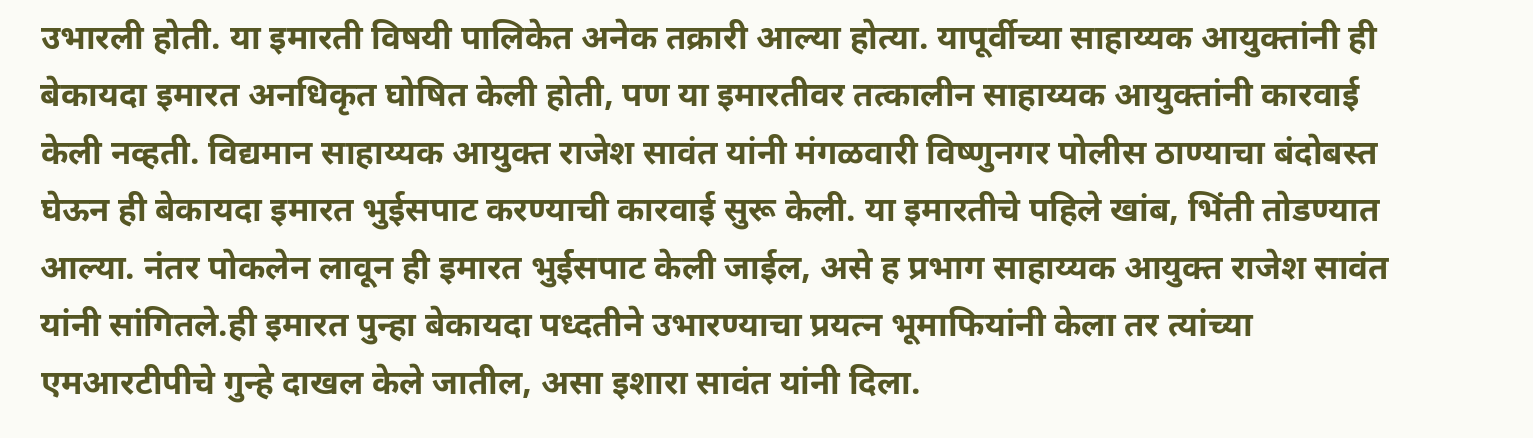उभारली होती. या इमारती विषयी पालिकेत अनेक तक्रारी आल्या होत्या. यापूर्वीच्या साहाय्यक आयुक्तांनी ही बेकायदा इमारत अनधिकृत घोषित केली होती, पण या इमारतीवर तत्कालीन साहाय्यक आयुक्तांनी कारवाई केली नव्हती. विद्यमान साहाय्यक आयुक्त राजेश सावंत यांनी मंगळवारी विष्णुनगर पोलीस ठाण्याचा बंदोबस्त घेऊन ही बेकायदा इमारत भुईसपाट करण्याची कारवाई सुरू केली. या इमारतीचे पहिले खांब, भिंती तोडण्यात आल्या. नंतर पोकलेन लावून ही इमारत भुर्ईसपाट केली जाईल, असे ह प्रभाग साहाय्यक आयुक्त राजेश सावंत यांनी सांगितले.ही इमारत पुन्हा बेकायदा पध्दतीने उभारण्याचा प्रयत्न भूमाफियांनी केला तर त्यांच्या एमआरटीपीचे गुन्हे दाखल केले जातील, असा इशारा सावंत यांनी दिला.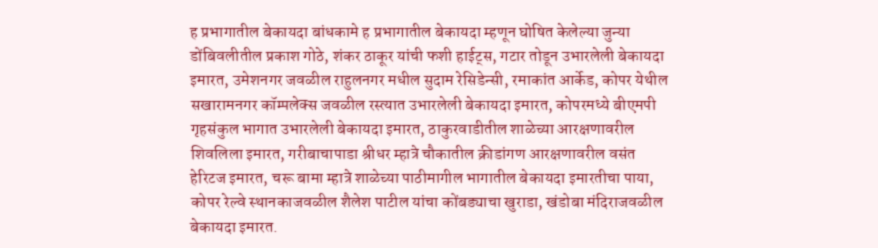ह प्रभागातील बेकायदा बांधकामे ह प्रभागातील बेकायदा म्हणून घोषित केलेल्या जुन्या डोंबिवलीतील प्रकाश गोठे, शंकर ठाकूर यांची फशी हाईट्स, गटार तोडून उभारलेली बेकायदा इमारत, उमेशनगर जवळील राहुलनगर मधील सुदाम रेसिडेन्सी, रमाकांत आर्केड, कोपर येथील सखारामनगर कॉम्पलेक्स जवळील रस्त्यात उभारलेली बेकायदा इमारत, कोपरमध्ये बीएमपी गृहसंकुल भागात उभारलेली बेकायदा इमारत, ठाकुरवाडीतील शाळेच्या आरक्षणावरील शिवलिला इमारत, गरीबाचापाडा श्रीधर म्हात्रे चौकातील क्रीडांगण आरक्षणावरील वसंत हेरिटज इमारत, चरू बामा म्हात्रे शाळेच्या पाठीमागील भागातील बेकायदा इमारतीचा पाया, कोपर रेल्वे स्थानकाजवळील शैलेश पाटील यांचा कोंबड्याचा खुराडा, खंडोबा मंदिराजवळील बेकायदा इमारत.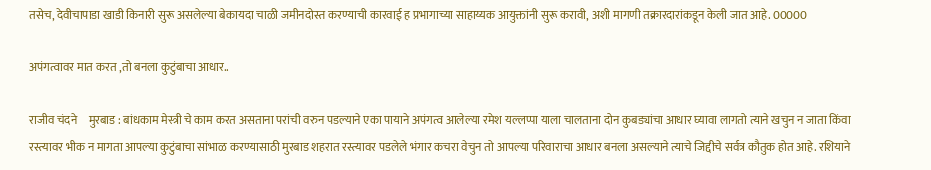तसेच, देवीचापाडा खाडी किनारी सुरू असलेल्या बेकायदा चाळी जमीनदोस्त करण्याची कारवाई ह प्रभागाच्या साहाय्यक आयुक्तांनी सुरू करावी, अशी मागणी तक्रारदारांकडून केली जात आहे. 00000

अपंगत्वावर मात करत ,तो बनला कुटुंबाचा आधार..

राजीव चंदने     मुरबाड : बांधकाम मेस्त्री चे काम करत असताना परांची वरुन पडल्याने एका पायाने अपंगत्व आलेल्या रमेश यल्लप्पा याला चालताना दोन कुबड्यांचा आधार घ्यावा लागतो त्याने खचुन न जाता किंवा रस्त्यावर भीक न मागता आपल्या कुटुंबाचा सांभाळ करण्यासाठी मुरबाड शहरात रस्त्यावर पडलेले भंगार कचरा वेचुन तो आपल्या परिवाराचा आधार बनला असल्याने त्याचे जिद्दीचे सर्वत्र कौतुक होत आहे. रशियाने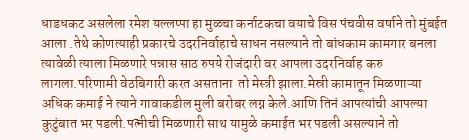धाडधकट असलेला रमेश यल्लप्पा हा मुळचा कर्नाटकचा वयाचे विस पंचवीस वर्षाने तो मुंबईत आला .तेथे कोणत्याही प्रकारचे उदरनिर्वाहाचे साधन नसल्याने तो बांधकाम कामगार बनला त्यावेळी त्याला मिळणारे पन्नास साठ रुपये रोजंदारी वर आपला उदरनिर्वाह करु लागला.परिणामी वेठबिगारी करत असताना  तो मेस्त्री झाला.मेस्री कामातून मिळणाऱ्या अधिक कमाई ने त्याने गावाकडील मुली बरोबर लग्न केले.आणि तिनं आपत्यांची आपल्या कुटुंबात भर पडली.पत्नीची मिळणारी साथ यामुळे कमाईत भर पडली असल्याने तो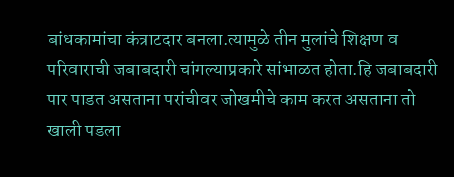बांधकामांचा कंत्राटदार बनला.त्यामुळे तीन मुलांचे शिक्षण व परिवाराची जबाबदारी चांगल्याप्रकारे सांभाळत होता.हि जबाबदारी पार पाडत असताना परांचीवर जोखमीचे काम करत असताना तो खाली पडला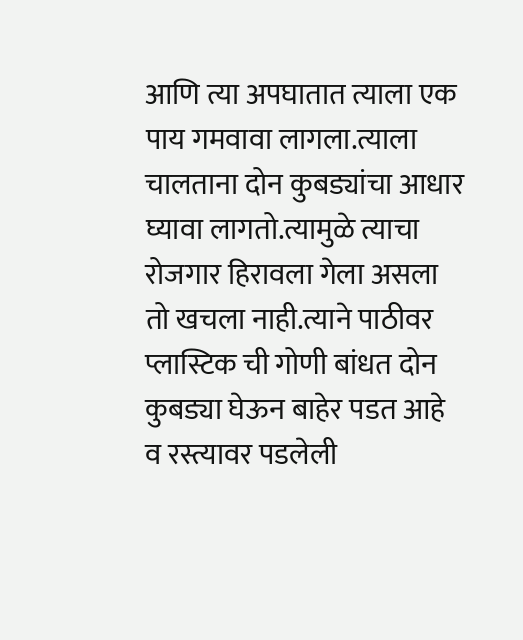आणि त्या अपघातात त्याला एक पाय गमवावा लागला.त्याला चालताना दोन कुबड्यांचा आधार घ्यावा लागतो.त्यामुळे त्याचा रोजगार हिरावला गेला असला तो खचला नाही.त्याने पाठीवर प्लास्टिक ची गोणी बांधत दोन कुबड्या घेऊन बाहेर पडत आहे व रस्त्यावर पडलेली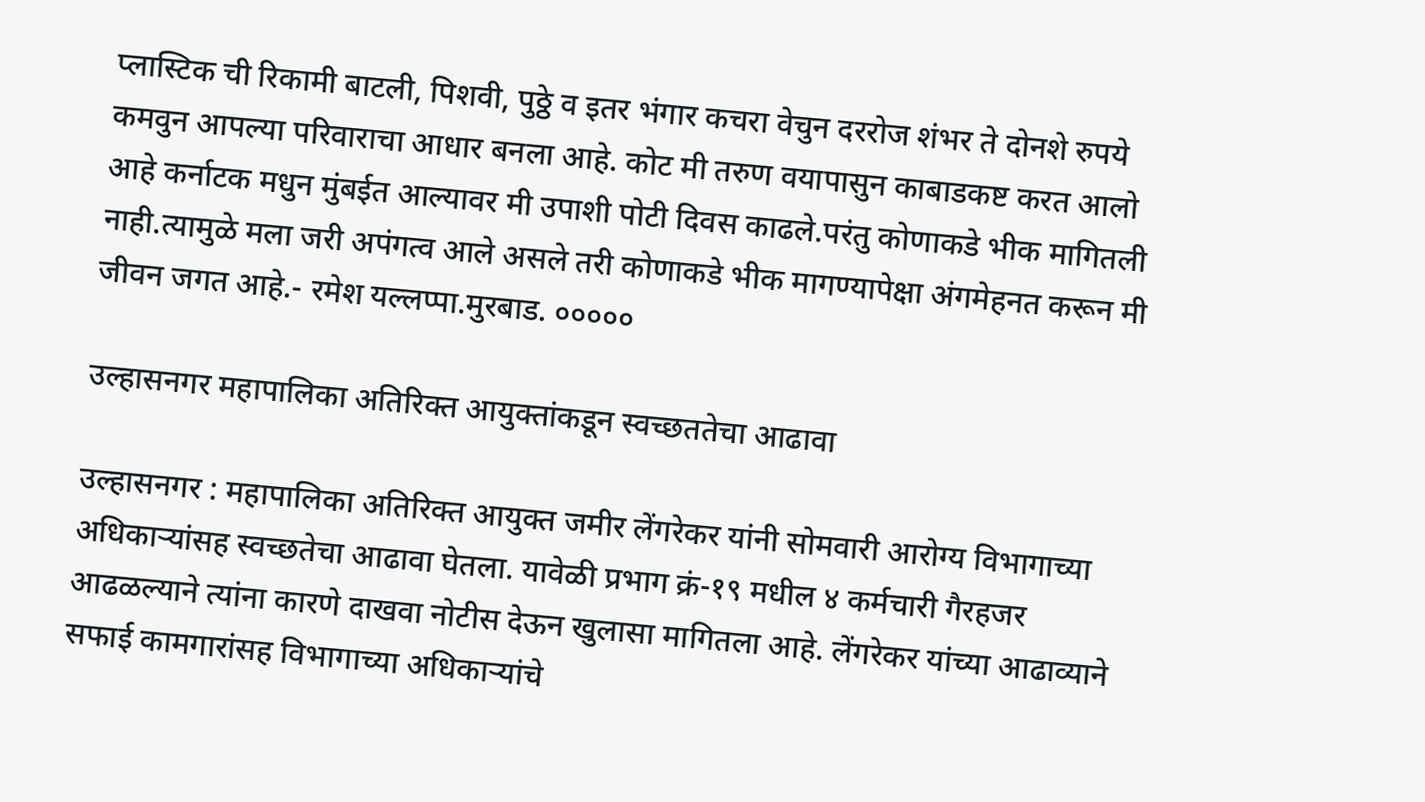प्लास्टिक ची रिकामी बाटली, पिशवी, पुठ्ठे व इतर भंगार कचरा वेचुन दररोज शंभर ते दोनशे रुपये कमवुन आपल्या परिवाराचा आधार बनला आहे. कोट मी तरुण वयापासुन काबाडकष्ट करत आलो आहे कर्नाटक मधुन मुंबईत आल्यावर मी उपाशी पोटी दिवस काढले.परंतु कोणाकडे भीक मागितली नाही.त्यामुळे मला जरी अपंगत्व आले असले तरी कोणाकडे भीक मागण्यापेक्षा अंगमेहनत करून मी जीवन जगत आहे.- रमेश यल्लप्पा.मुरबाड. ०००००

उल्हासनगर महापालिका अतिरिक्त आयुक्तांकडून स्वच्छततेचा आढावा

उल्हासनगर : महापालिका अतिरिक्त आयुक्त जमीर लेंगरेकर यांनी सोमवारी आरोग्य विभागाच्या अधिकाऱ्यांसह स्वच्छतेचा आढावा घेतला. यावेळी प्रभाग क्रं-१९ मधील ४ कर्मचारी गैरहजर आढळल्याने त्यांना कारणे दाखवा नोटीस देऊन खुलासा मागितला आहे. लेंगरेकर यांच्या आढाव्याने सफाई कामगारांसह विभागाच्या अधिकाऱ्यांचे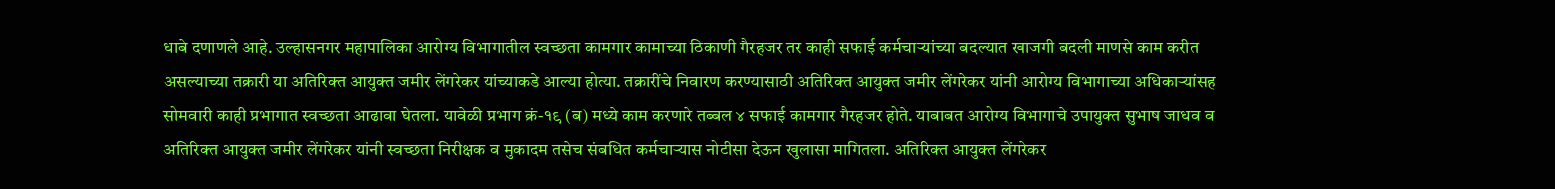धाबे दणाणले आहे. उल्हासनगर महापालिका आरोग्य विभागातील स्वच्छता कामगार कामाच्या ठिकाणी गैरहजर तर काही सफाई कर्मचाऱ्यांच्या बदल्यात खाजगी बदली माणसे काम करीत असल्याच्या तक्रारी या अतिरिक्त आयुक्त जमीर लेंगरेकर यांच्याकडे आल्या होत्या. तक्रारींचे निवारण करण्यासाठी अतिरिक्त आयुक्त जमीर लेंगरेकर यांनी आरोग्य विभागाच्या अधिकाऱ्यांसह सोमवारी काही प्रभागात स्वच्छता आढावा घेतला. यावेळी प्रभाग क्रं-१९ (ब) मध्ये काम करणारे तब्बल ४ सफाई कामगार गैरहजर होते. याबाबत आरोग्य विभागाचे उपायुक्त सुभाष जाधव व अतिरिक्त आयुक्त जमीर लेंगरेकर यांनी स्वच्छता निरीक्षक व मुकादम तसेच संबधित कर्मचाऱ्यास नोटीसा देऊन खुलासा मागितला. अतिरिक्त आयुक्त लेंगरेकर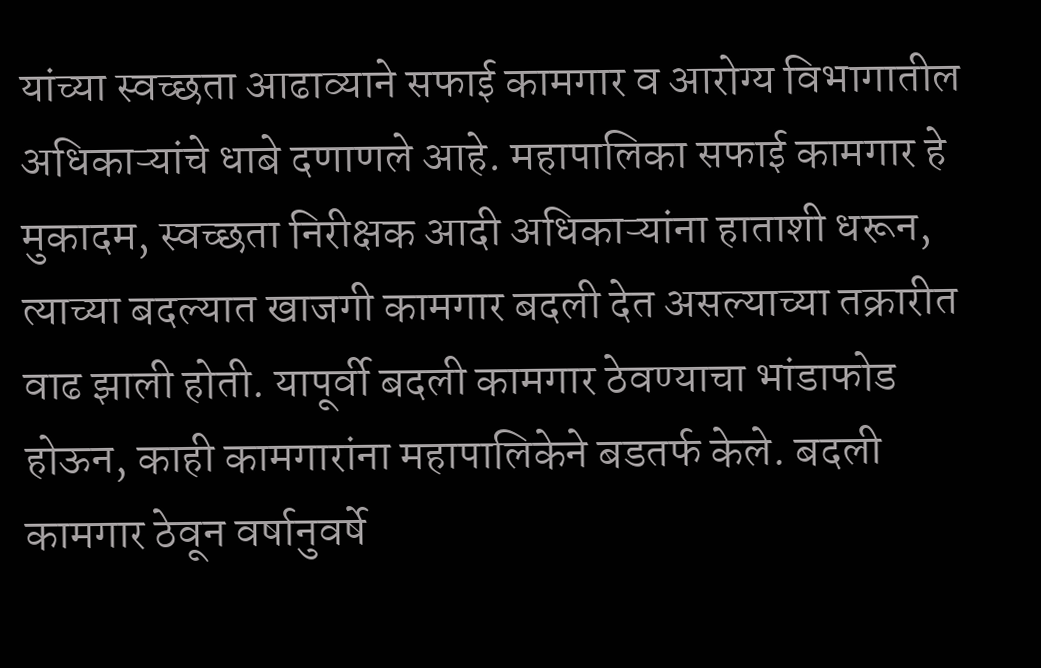यांच्या स्वच्छता आढाव्याने सफाई कामगार व आरोग्य विभागातील अधिकाऱ्यांचे धाबे दणाणले आहे. महापालिका सफाई कामगार हे मुकादम, स्वच्छता निरीक्षक आदी अधिकाऱ्यांना हाताशी धरून, त्याच्या बदल्यात खाजगी कामगार बदली देत असल्याच्या तक्रारीत वाढ झाली होती. यापूर्वी बदली कामगार ठेवण्याचा भांडाफोड होऊन, काही कामगारांना महापालिकेने बडतर्फ केले. बदली कामगार ठेवून वर्षानुवर्षे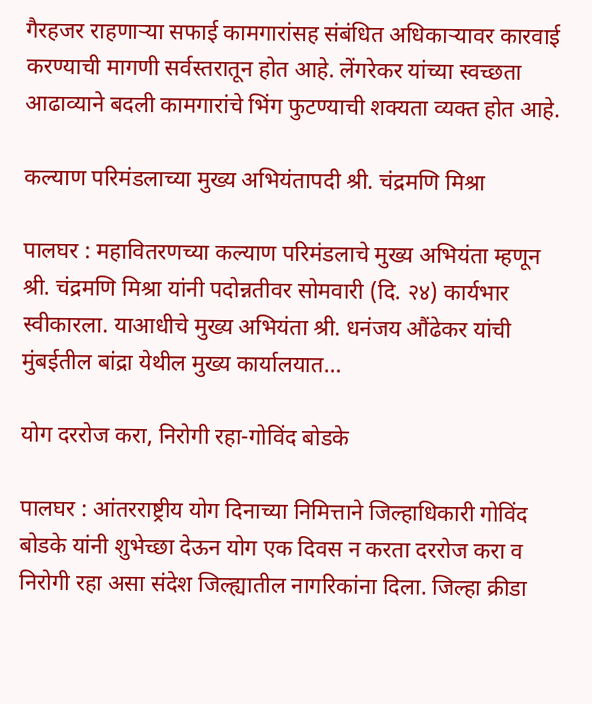गैरहजर राहणाऱ्या सफाई कामगारांसह संबंधित अधिकाऱ्यावर कारवाई करण्याची मागणी सर्वस्तरातून होत आहे. लेंगरेकर यांच्या स्वच्छता आढाव्याने बदली कामगारांचे भिंग फुटण्याची शक्यता व्यक्त होत आहे.

कल्याण परिमंडलाच्या मुख्य अभियंतापदी श्री. चंद्रमणि मिश्रा

पालघर : महावितरणच्या कल्याण परिमंडलाचे मुख्य अभियंता म्हणून श्री. चंद्रमणि मिश्रा यांनी पदोन्नतीवर सोमवारी (दि. २४) कार्यभार स्वीकारला. याआधीचे मुख्य अभियंता श्री. धनंजय औंढेकर यांची मुंबईतील बांद्रा येथील मुख्य कार्यालयात…

योग दररोज करा, निरोगी रहा-गोविंद बोडके

पालघर : आंतरराष्ट्रीय योग दिनाच्या निमित्ताने जिल्हाधिकारी गोविंद बोडके यांनी शुभेच्छा देऊन योग एक दिवस न करता दररोज करा व निरोगी रहा असा संदेश जिल्ह्यातील नागरिकांना दिला. जिल्हा क्रीडा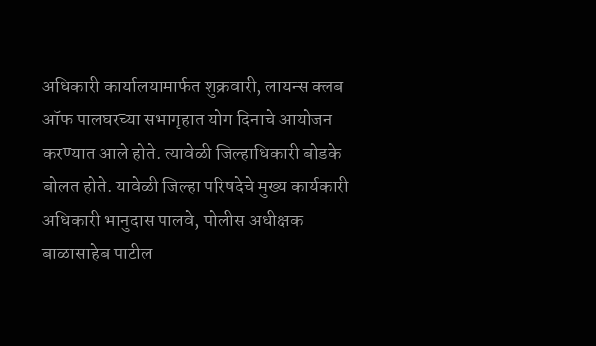अधिकारी कार्यालयामार्फत शुक्रवारी, लायन्स क्लब ऑफ पालघरच्या सभागृहात योग दिनाचे आयोजन करण्यात आले होते. त्यावेळी जिल्हाधिकारी बोडके बोलत होते. यावेळी जिल्हा परिषदेचे मुख्य कार्यकारी अधिकारी भानुदास पालवे, पोलीस अधीक्षक बाळासाहेब पाटील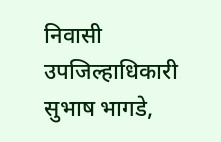निवासी उपजिल्हाधिकारी सुभाष भागडे,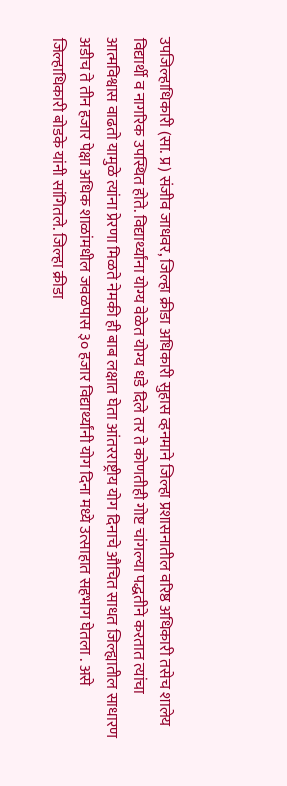उपजिल्हाधिकारी (सा. प्र) संजीव जाधवर, जिल्हा क्रीडा अधिकारी सुहास व्हनमाने जिल्हा प्रशासनातील वरिष्ठ अधिकारी तसेच शालेय विद्यार्थी व नागरिक उपस्थित होते. विद्यार्थ्यांना योग्य वेळेत योग्य धडे दिले तर ते कोणतीही गोष्ट चांगल्या पद्धतीने करतात त्यांचा आत्मविश्वास वाढतो यामुळे त्यांना प्रेरणा मिळते नेमकी ही बाब लक्षात घेता आंतरराष्ट्रीय योग दिनाचे औचित साधत जिल्ह्यातील साधारण अडीच ते तीन हजार पेक्षा अधिक शाळांमधील जवळपास ३० हजार विद्यार्थ्यांनी योग दिना मध्ये उत्साहात सहभाग घेतला . असे जिल्हाधिकारी बोडके यांनी सांगितले. जिल्हा क्रीडा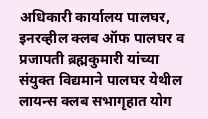अधिकारी कार्यालय पालघर, इनरव्हील क्लब ऑफ पालघर व प्रजापती ब्रह्मकुमारी यांच्या संयुक्त विद्यमाने पालघर येथील लायन्स क्लब सभागृहात योग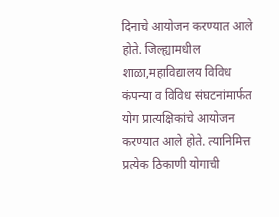दिनाचे आयोजन करण्यात आले होते. जिल्ह्यामधील शाळा,महाविद्यालय विविध कंपन्या व विविध संघटनांमार्फत योग प्रात्यक्षिकांचे आयोजन करण्यात आले होते. त्यानिमित्त प्रत्येक ठिकाणी योगाची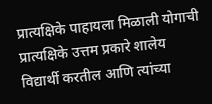प्रात्यक्षिके पाहायला मिळाली योगाची प्रात्यक्षिके उत्तम प्रकारे शालेय विद्यार्थी करतील आणि त्यांच्या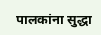पालकांना सुद्धा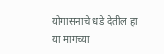योगासनाचे धडे देतील हा या मागच्या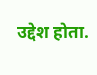उद्देश होता.